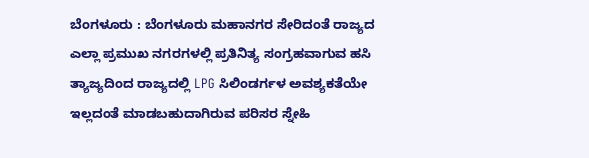ಬೆಂಗಳೂರು : ಬೆಂಗಳೂರು ಮಹಾನಗರ ಸೇರಿದಂತೆ ರಾಜ್ಯದ ಎಲ್ಲಾ ಪ್ರಮುಖ ನಗರಗಳಲ್ಲಿ ಪ್ರತಿನಿತ್ಯ ಸಂಗ್ರಹವಾಗುವ ಹಸಿ ತ್ಯಾಜ್ಯದಿಂದ ರಾಜ್ಯದಲ್ಲಿ LPG ಸಿಲಿಂಡರ್ಗಳ ಅವಶ್ಯಕತೆಯೇ ಇಲ್ಲದಂತೆ ಮಾಡಬಹುದಾಗಿರುವ ಪರಿಸರ ಸ್ನೇಹಿ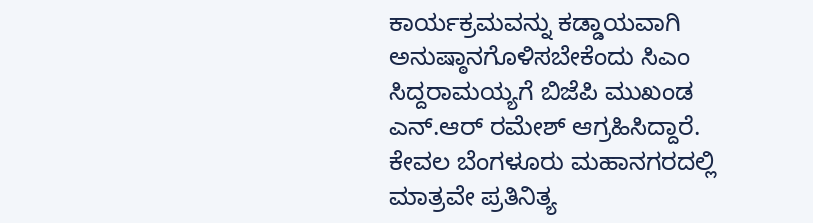ಕಾರ್ಯಕ್ರಮವನ್ನು ಕಡ್ಡಾಯವಾಗಿ ಅನುಷ್ಠಾನಗೊಳಿಸಬೇಕೆಂದು ಸಿಎಂ ಸಿದ್ದರಾಮಯ್ಯಗೆ ಬಿಜೆಪಿ ಮುಖಂಡ ಎನ್.ಆರ್ ರಮೇಶ್ ಆಗ್ರಹಿಸಿದ್ದಾರೆ.
ಕೇವಲ ಬೆಂಗಳೂರು ಮಹಾನಗರದಲ್ಲಿ ಮಾತ್ರವೇ ಪ್ರತಿನಿತ್ಯ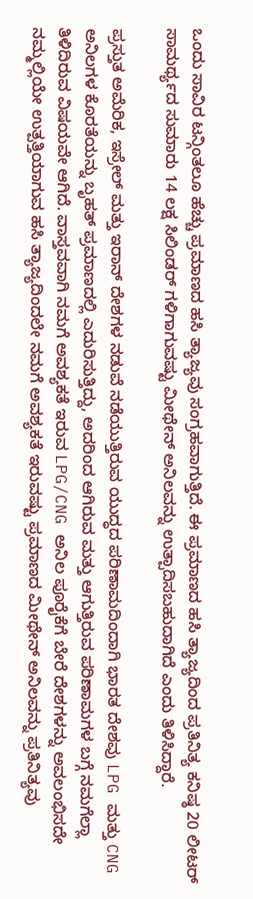ಒಂದು ಸಾವಿರ ಟನ್ಗಿಂತಲೂ ಹೆಚ್ಚು ಪ್ರಮಾಣದ ಹಸಿ ತ್ಯಾಜ್ಯವು ಸಂಗ್ರಹವಾಗುತ್ತಿದೆ. ಈ ಪ್ರಮಾಣದ ಹಸಿ ತ್ಯಾಜ್ಯದಿಂದ ಪ್ರತಿನಿತ್ಯ ಕನಿಷ್ಠ 20 ಲೀಟರ್ ಸಾಮರ್ಥ್ಯದ ಸುಮಾರು 14 ಲಕ್ಷ ಸಿಲಿಂಡರ್ ಗಳಿಗಾಗುವಷ್ಟು ಮೀಥೇನ್ ಅನಿಲವನ್ನು ಉತ್ಪಾದಿಸಬಹುದಾಗಿದೆ ಎಂದು ತಿಳಿಸಿದ್ದಾರೆ.

ಪ್ರಸ್ತುತ ಅಮೆರಿಕ, ಇಸ್ರೇಲ್ ಮತ್ತು ಇರಾನ್ ದೇಶಗಳ ನಡುವೆ ನಡೆಯುತ್ತಿರುವ ಯುದ್ಧದ ಪರಿಣಾಮದಿಂದಾಗಿ ಭಾರತ ದೇಶವು LPG ಮತ್ತು CNG ಅನಿಲಗಳ ಕೊರತೆಯನ್ನು ಬೃಹತ್ ಪ್ರಮಾಣದಲ್ಲಿ ಎದುರಿಸುತ್ತಿದ್ದು, ಅದರಿಂದ ಆಗಿರುವ ಮತ್ತು ಆಗುತ್ತಿರುವ ಪರಿಣಾಮಗಳ ಬಗ್ಗೆ ನಮಗೆಲ್ಲಾ ತಿಳಿದಿರುವ ವಿಷಯವೇ ಆಗಿದೆ. ವಾಸ್ತವವಾಗಿ ನಮಗೆ ಅವಶ್ಯಕತೆ ಇರುವ LPG/CNG ಅನಿಲ ಪೂರೈಕೆಗೆ ಬೇರೆ ದೇಶಗಳನ್ನು ಅವಲಂಭಿಸದೇ ನಮ್ಮಲ್ಲಿಯೇ ಉತ್ಪತ್ತಿಯಾಗುವ ಹಸಿ ತ್ಯಾಜ್ಯದಿಂದಲೇ ನಮಗೆ ಅವಶ್ಯಕತೆ ಇರುವಷ್ಟು ಪ್ರಮಾಣದ ಮೀಥೇನ್ ಅನಿಲವನ್ನು ಪ್ರತಿನಿತ್ಯವು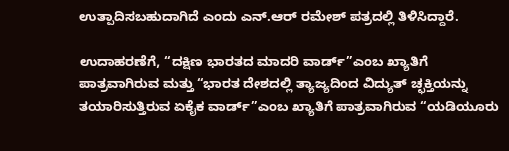ಉತ್ಪಾದಿಸಬಹುದಾಗಿದೆ ಎಂದು ಎನ್.ಆರ್ ರಮೇಶ್ ಪತ್ರದಲ್ಲಿ ತಿಳಿಸಿದ್ದಾರೆ.

ಉದಾಹರಣೆಗೆ, “ದಕ್ಷಿಣ ಭಾರತದ ಮಾದರಿ ವಾರ್ಡ್”ಎಂಬ ಖ್ಯಾತಿಗೆ ಪಾತ್ರವಾಗಿರುವ ಮತ್ತು “ಭಾರತ ದೇಶದಲ್ಲಿ ತ್ಯಾಜ್ಯದಿಂದ ವಿದ್ಯುತ್ ಚ್ಛಕ್ತಿಯನ್ನು ತಯಾರಿಸುತ್ತಿರುವ ಏಕೈಕ ವಾರ್ಡ್”ಎಂಬ ಖ್ಯಾತಿಗೆ ಪಾತ್ರವಾಗಿರುವ “ಯಡಿಯೂರು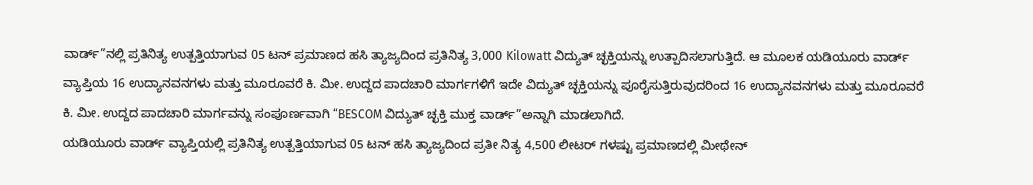ವಾರ್ಡ್”ನಲ್ಲಿ ಪ್ರತಿನಿತ್ಯ ಉತ್ಪತ್ತಿಯಾಗುವ 05 ಟನ್ ಪ್ರಮಾಣದ ಹಸಿ ತ್ಯಾಜ್ಯದಿಂದ ಪ್ರತಿನಿತ್ಯ 3,000 Kilowatt ವಿದ್ಯುತ್ ಚ್ಛಕ್ತಿಯನ್ನು ಉತ್ಪಾದಿಸಲಾಗುತ್ತಿದೆ. ಆ ಮೂಲಕ ಯಡಿಯೂರು ವಾರ್ಡ್ ವ್ಯಾಪ್ತಿಯ 16 ಉದ್ಯಾನವನಗಳು ಮತ್ತು ಮೂರೂವರೆ ಕಿ. ಮೀ. ಉದ್ದದ ಪಾದಚಾರಿ ಮಾರ್ಗಗಳಿಗೆ ಇದೇ ವಿದ್ಯುತ್ ಚ್ಛಕ್ತಿಯನ್ನು ಪೂರೈಸುತ್ತಿರುವುದರಿಂದ 16 ಉದ್ಯಾನವನಗಳು ಮತ್ತು ಮೂರೂವರೆ ಕಿ. ಮೀ. ಉದ್ದದ ಪಾದಚಾರಿ ಮಾರ್ಗವನ್ನು ಸಂಪೂರ್ಣವಾಗಿ “BESCOM ವಿದ್ಯುತ್ ಚ್ಛಕ್ತಿ ಮುಕ್ತ ವಾರ್ಡ್”ಅನ್ನಾಗಿ ಮಾಡಲಾಗಿದೆ.
ಯಡಿಯೂರು ವಾರ್ಡ್ ವ್ಯಾಪ್ತಿಯಲ್ಲಿ ಪ್ರತಿನಿತ್ಯ ಉತ್ಪತ್ತಿಯಾಗುವ 05 ಟನ್ ಹಸಿ ತ್ಯಾಜ್ಯದಿಂದ ಪ್ರತೀ ನಿತ್ಯ 4,500 ಲೀಟರ್ ಗಳಷ್ಟು ಪ್ರಮಾಣದಲ್ಲಿ ಮೀಥೇನ್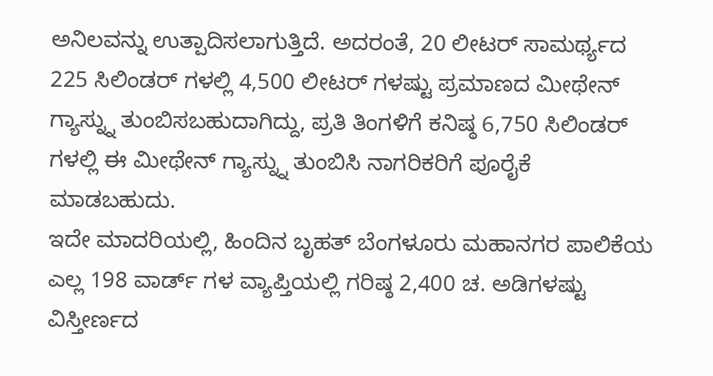ಅನಿಲವನ್ನು ಉತ್ಪಾದಿಸಲಾಗುತ್ತಿದೆ. ಅದರಂತೆ, 20 ಲೀಟರ್ ಸಾಮರ್ಥ್ಯದ 225 ಸಿಲಿಂಡರ್ ಗಳಲ್ಲಿ 4,500 ಲೀಟರ್ ಗಳಷ್ಟು ಪ್ರಮಾಣದ ಮೀಥೇನ್ ಗ್ಯಾಸ್ನ್ನು ತುಂಬಿಸಬಹುದಾಗಿದ್ದು, ಪ್ರತಿ ತಿಂಗಳಿಗೆ ಕನಿಷ್ಠ 6,750 ಸಿಲಿಂಡರ್ ಗಳಲ್ಲಿ ಈ ಮೀಥೇನ್ ಗ್ಯಾಸ್ನ್ನು ತುಂಬಿಸಿ ನಾಗರಿಕರಿಗೆ ಪೂರೈಕೆ ಮಾಡಬಹುದು.
ಇದೇ ಮಾದರಿಯಲ್ಲಿ, ಹಿಂದಿನ ಬೃಹತ್ ಬೆಂಗಳೂರು ಮಹಾನಗರ ಪಾಲಿಕೆಯ ಎಲ್ಲ 198 ವಾರ್ಡ್ ಗಳ ವ್ಯಾಪ್ತಿಯಲ್ಲಿ ಗರಿಷ್ಠ 2,400 ಚ. ಅಡಿಗಳಷ್ಟು ವಿಸ್ತೀರ್ಣದ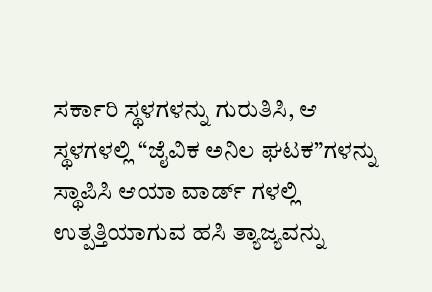ಸರ್ಕಾರಿ ಸ್ಥಳಗಳನ್ನು ಗುರುತಿಸಿ, ಆ ಸ್ಥಳಗಳಲ್ಲಿ “ಜೈವಿಕ ಅನಿಲ ಘಟಕ”ಗಳನ್ನು ಸ್ಥಾಪಿಸಿ ಆಯಾ ವಾರ್ಡ್ ಗಳಲ್ಲಿ ಉತ್ಪತ್ತಿಯಾಗುವ ಹಸಿ ತ್ಯಾಜ್ಯವನ್ನು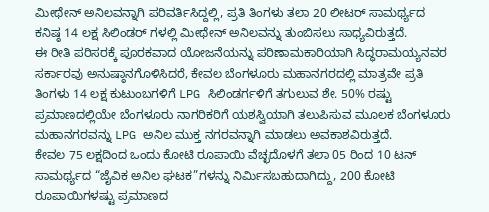ಮೀಥೇನ್ ಅನಿಲವನ್ನಾಗಿ ಪರಿವರ್ತಿಸಿದ್ದಲ್ಲಿ, ಪ್ರತಿ ತಿಂಗಳು ತಲಾ 20 ಲೀಟರ್ ಸಾಮರ್ಥ್ಯದ ಕನಿಷ್ಠ 14 ಲಕ್ಷ ಸಿಲಿಂಡರ್ ಗಳಲ್ಲಿ ಮೀಥೇನ್ ಅನಿಲವನ್ನು ತುಂಬಿಸಲು ಸಾಧ್ಯವಿರುತ್ತದೆ.
ಈ ರೀತಿ ಪರಿಸರಕ್ಕೆ ಪೂರಕವಾದ ಯೋಜನೆಯನ್ನು ಪರಿಣಾಮಕಾರಿಯಾಗಿ ಸಿದ್ಧರಾಮಯ್ಯನವರ ಸರ್ಕಾರವು ಅನುಷ್ಠಾನಗೊಳಿಸಿದರೆ, ಕೇವಲ ಬೆಂಗಳೂರು ಮಹಾನಗರದಲ್ಲಿ ಮಾತ್ರವೇ ಪ್ರತಿ ತಿಂಗಳು 14 ಲಕ್ಷ ಕುಟುಂಬಗಳಿಗೆ LPG ಸಿಲಿಂಡರ್ಗಳಿಗೆ ತಗುಲುವ ಶೇ. 50% ರಷ್ಟು ಪ್ರಮಾಣದಲ್ಲಿಯೇ ಬೆಂಗಳೂರು ನಾಗರಿಕರಿಗೆ ಯಶಸ್ವಿಯಾಗಿ ತಲುಪಿಸುವ ಮೂಲಕ ಬೆಂಗಳೂರು ಮಹಾನಗರವನ್ನು LPG ಅನಿಲ ಮುಕ್ತ ನಗರವನ್ನಾಗಿ ಮಾಡಲು ಅವಕಾಶವಿರುತ್ತದೆ.
ಕೇವಲ 75 ಲಕ್ಷದಿಂದ ಒಂದು ಕೋಟಿ ರೂಪಾಯಿ ವೆಚ್ಛದೊಳಗೆ ತಲಾ 05 ರಿಂದ 10 ಟನ್ ಸಾಮರ್ಥ್ಯದ “ಜೈವಿಕ ಅನಿಲ ಘಟಕ”ಗಳನ್ನು ನಿರ್ಮಿಸಬಹುದಾಗಿದ್ದು, 200 ಕೋಟಿ ರೂಪಾಯಿಗಳಷ್ಟು ಪ್ರಮಾಣದ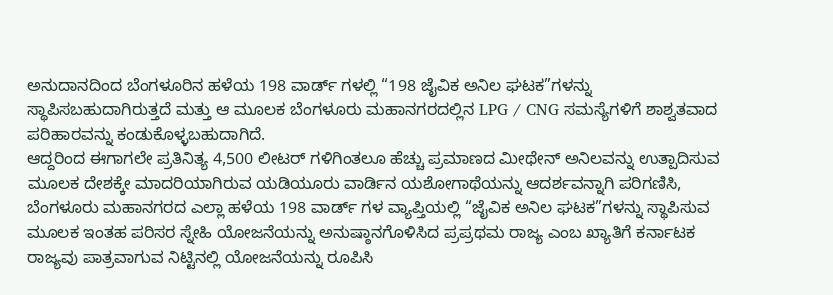ಅನುದಾನದಿಂದ ಬೆಂಗಳೂರಿನ ಹಳೆಯ 198 ವಾರ್ಡ್ ಗಳಲ್ಲಿ “198 ಜೈವಿಕ ಅನಿಲ ಘಟಕ”ಗಳನ್ನು ಸ್ಥಾಪಿಸಬಹುದಾಗಿರುತ್ತದೆ ಮತ್ತು ಆ ಮೂಲಕ ಬೆಂಗಳೂರು ಮಹಾನಗರದಲ್ಲಿನ LPG / CNG ಸಮಸ್ಯೆಗಳಿಗೆ ಶಾಶ್ವತವಾದ ಪರಿಹಾರವನ್ನು ಕಂಡುಕೊಳ್ಳಬಹುದಾಗಿದೆ.
ಆದ್ದರಿಂದ ಈಗಾಗಲೇ ಪ್ರತಿನಿತ್ಯ 4,500 ಲೀಟರ್ ಗಳಿಗಿಂತಲೂ ಹೆಚ್ಚು ಪ್ರಮಾಣದ ಮೀಥೇನ್ ಅನಿಲವನ್ನು ಉತ್ಪಾದಿಸುವ ಮೂಲಕ ದೇಶಕ್ಕೇ ಮಾದರಿಯಾಗಿರುವ ಯಡಿಯೂರು ವಾರ್ಡಿನ ಯಶೋಗಾಥೆಯನ್ನು ಆದರ್ಶವನ್ನಾಗಿ ಪರಿಗಣಿಸಿ, ಬೆಂಗಳೂರು ಮಹಾನಗರದ ಎಲ್ಲಾ ಹಳೆಯ 198 ವಾರ್ಡ್ ಗಳ ವ್ಯಾಪ್ತಿಯಲ್ಲಿ “ಜೈವಿಕ ಅನಿಲ ಘಟಕ”ಗಳನ್ನು ಸ್ಥಾಪಿಸುವ ಮೂಲಕ ಇಂತಹ ಪರಿಸರ ಸ್ನೇಹಿ ಯೋಜನೆಯನ್ನು ಅನುಷ್ಠಾನಗೊಳಿಸಿದ ಪ್ರಪ್ರಥಮ ರಾಜ್ಯ ಎಂಬ ಖ್ಯಾತಿಗೆ ಕರ್ನಾಟಕ ರಾಜ್ಯವು ಪಾತ್ರವಾಗುವ ನಿಟ್ಟಿನಲ್ಲಿ ಯೋಜನೆಯನ್ನು ರೂಪಿಸಿ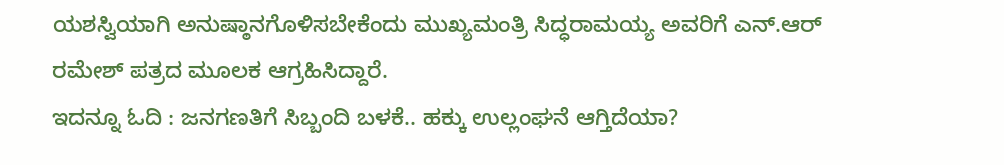ಯಶಸ್ವಿಯಾಗಿ ಅನುಷ್ಠಾನಗೊಳಿಸಬೇಕೆಂದು ಮುಖ್ಯಮಂತ್ರಿ ಸಿದ್ಧರಾಮಯ್ಯ ಅವರಿಗೆ ಎನ್.ಆರ್ ರಮೇಶ್ ಪತ್ರದ ಮೂಲಕ ಆಗ್ರಹಿಸಿದ್ದಾರೆ.
ಇದನ್ನೂ ಓದಿ : ಜನಗಣತಿಗೆ ಸಿಬ್ಬಂದಿ ಬಳಕೆ.. ಹಕ್ಕು ಉಲ್ಲಂಘನೆ ಆಗ್ತಿದೆಯಾ?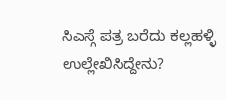ಸಿಎಸ್ಗೆ ಪತ್ರ ಬರೆದು ಕಲ್ಲಹಳ್ಳಿ ಉಲ್ಲೇಖಿಸಿದ್ದೇನು?